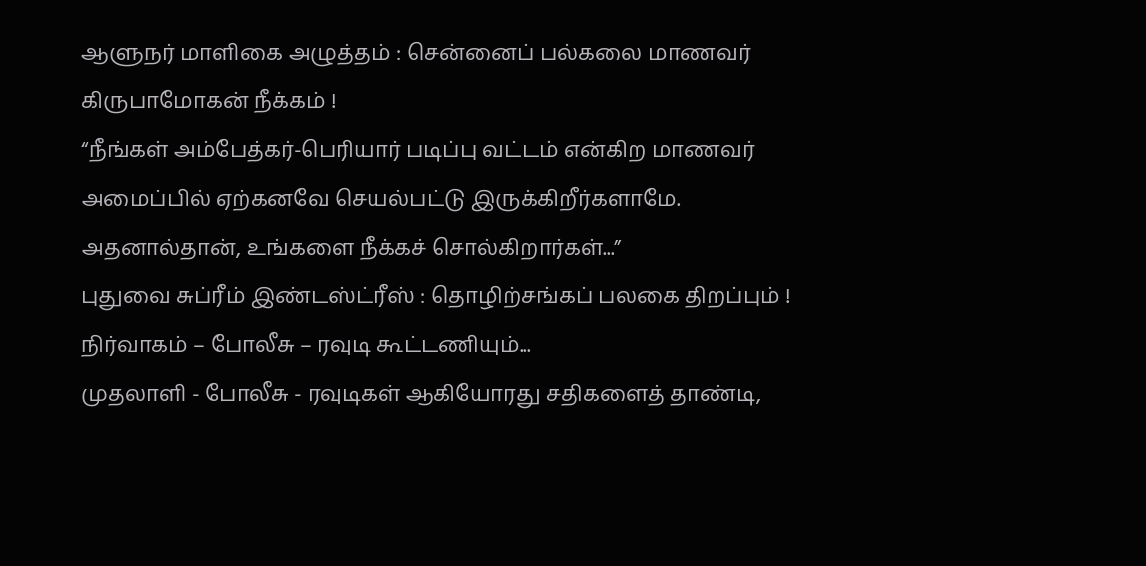ஆளுநர் மாளிகை அழுத்தம் : சென்னைப் பல்கலை மாணவர் கிருபாமோகன் நீக்கம் !
“நீங்கள் அம்பேத்கர்-பெரியார் படிப்பு வட்டம் என்கிற மாணவர் அமைப்பில் ஏற்கனவே செயல்பட்டு இருக்கிறீர்களாமே. அதனால்தான், உங்களை நீக்கச் சொல்கிறார்கள்...”
புதுவை சுப்ரீம் இண்டஸ்ட்ரீஸ் : தொழிற்சங்கப் பலகை திறப்பும் ! நிர்வாகம் – போலீசு – ரவுடி கூட்டணியும்...
முதலாளி - போலீசு - ரவுடிகள் ஆகியோரது சதிகளைத் தாண்டி,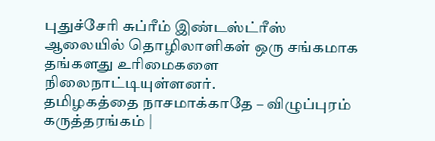புதுச்சேரி சுப்ரீம் இண்டஸ்ட்ரீஸ் ஆலையில் தொழிலாளிகள் ஒரு சங்கமாக தங்களது உரிமைகளை நிலைநாட்டியுள்ளனர்.
தமிழகத்தை நாசமாக்காதே – விழுப்புரம் கருத்தரங்கம் |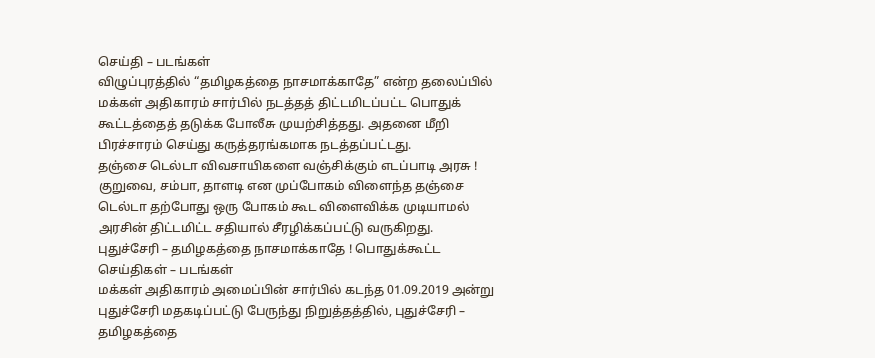செய்தி – படங்கள்
விழுப்புரத்தில் “தமிழகத்தை நாசமாக்காதே” என்ற தலைப்பில் மக்கள் அதிகாரம் சார்பில் நடத்தத் திட்டமிடப்பட்ட பொதுக் கூட்டத்தைத் தடுக்க போலீசு முயற்சித்தது. அதனை மீறி பிரச்சாரம் செய்து கருத்தரங்கமாக நடத்தப்பட்டது.
தஞ்சை டெல்டா விவசாயிகளை வஞ்சிக்கும் எடப்பாடி அரசு !
குறுவை, சம்பா, தாளடி என முப்போகம் விளைந்த தஞ்சை டெல்டா தற்போது ஒரு போகம் கூட விளைவிக்க முடியாமல் அரசின் திட்டமிட்ட சதியால் சீரழிக்கப்பட்டு வருகிறது.
புதுச்சேரி – தமிழகத்தை நாசமாக்காதே ! பொதுக்கூட்ட செய்திகள் – படங்கள்
மக்கள் அதிகாரம் அமைப்பின் சார்பில் கடந்த 01.09.2019 அன்று புதுச்சேரி மதகடிப்பட்டு பேருந்து நிறுத்தத்தில், புதுச்சேரி – தமிழகத்தை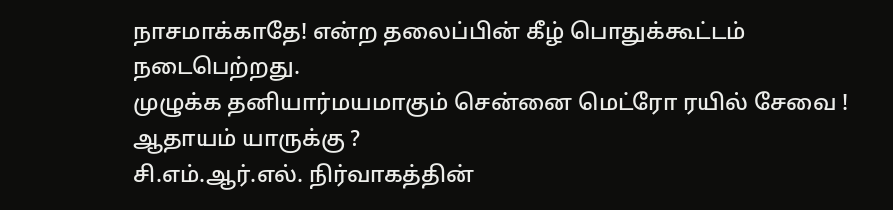நாசமாக்காதே! என்ற தலைப்பின் கீழ் பொதுக்கூட்டம் நடைபெற்றது.
முழுக்க தனியார்மயமாகும் சென்னை மெட்ரோ ரயில் சேவை ! ஆதாயம் யாருக்கு ?
சி.எம்.ஆர்.எல். நிர்வாகத்தின்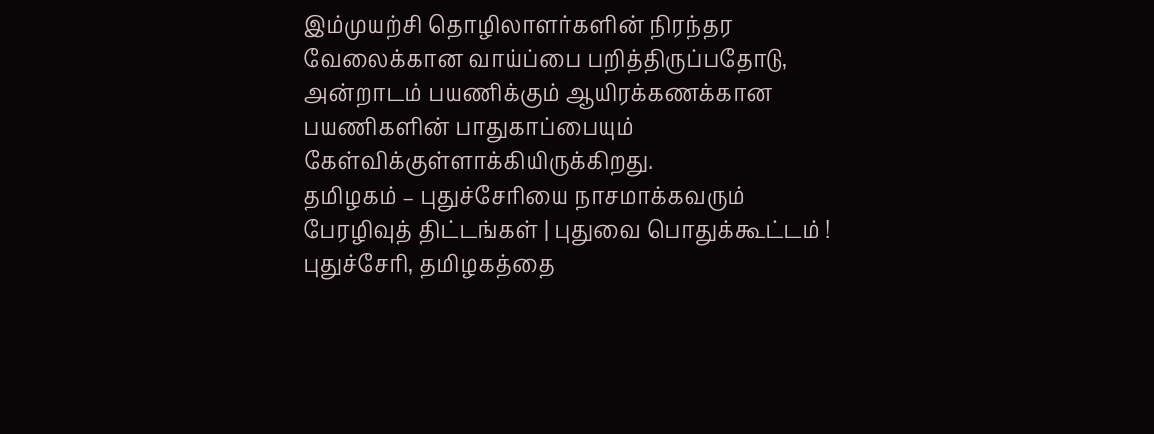இம்முயற்சி தொழிலாளர்களின் நிரந்தர வேலைக்கான வாய்ப்பை பறித்திருப்பதோடு, அன்றாடம் பயணிக்கும் ஆயிரக்கணக்கான பயணிகளின் பாதுகாப்பையும் கேள்விக்குள்ளாக்கியிருக்கிறது.
தமிழகம் – புதுச்சேரியை நாசமாக்கவரும் பேரழிவுத் திட்டங்கள் | புதுவை பொதுக்கூட்டம் !
புதுச்சேரி, தமிழகத்தை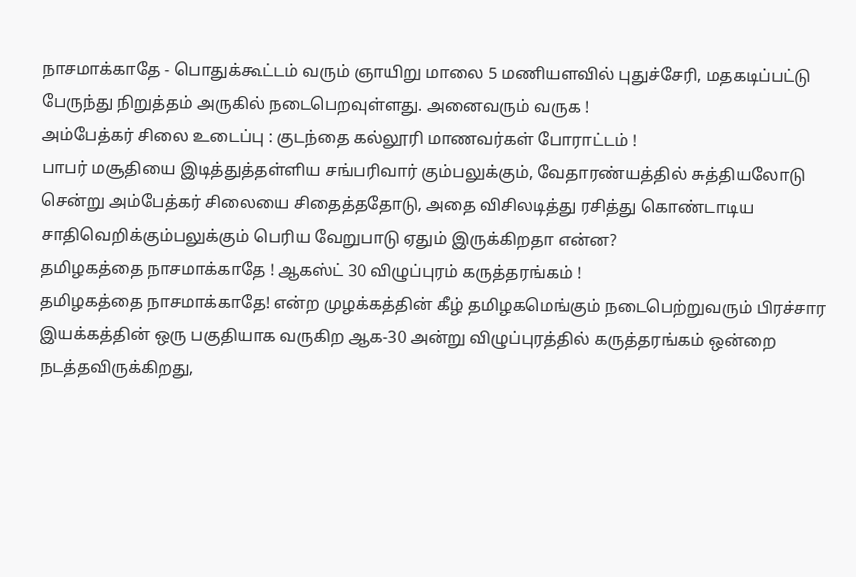நாசமாக்காதே - பொதுக்கூட்டம் வரும் ஞாயிறு மாலை 5 மணியளவில் புதுச்சேரி, மதகடிப்பட்டு பேருந்து நிறுத்தம் அருகில் நடைபெறவுள்ளது. அனைவரும் வருக !
அம்பேத்கர் சிலை உடைப்பு : குடந்தை கல்லூரி மாணவர்கள் போராட்டம் !
பாபர் மசூதியை இடித்துத்தள்ளிய சங்பரிவார் கும்பலுக்கும், வேதாரண்யத்தில் சுத்தியலோடு சென்று அம்பேத்கர் சிலையை சிதைத்ததோடு, அதை விசிலடித்து ரசித்து கொண்டாடிய சாதிவெறிக்கும்பலுக்கும் பெரிய வேறுபாடு ஏதும் இருக்கிறதா என்ன?
தமிழகத்தை நாசமாக்காதே ! ஆகஸ்ட் 30 விழுப்புரம் கருத்தரங்கம் !
தமிழகத்தை நாசமாக்காதே! என்ற முழக்கத்தின் கீழ் தமிழகமெங்கும் நடைபெற்றுவரும் பிரச்சார இயக்கத்தின் ஒரு பகுதியாக வருகிற ஆக-30 அன்று விழுப்புரத்தில் கருத்தரங்கம் ஒன்றை நடத்தவிருக்கிறது,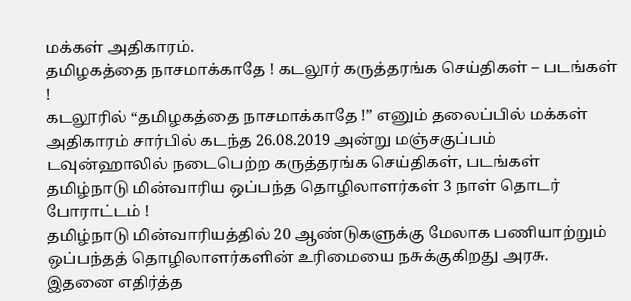மக்கள் அதிகாரம்.
தமிழகத்தை நாசமாக்காதே ! கடலூர் கருத்தரங்க செய்திகள் – படங்கள் !
கடலூரில் “தமிழகத்தை நாசமாக்காதே !” எனும் தலைப்பில் மக்கள் அதிகாரம் சார்பில் கடந்த 26.08.2019 அன்று மஞ்சகுப்பம் டவுன்ஹாலில் நடைபெற்ற கருத்தரங்க செய்திகள், படங்கள்
தமிழ்நாடு மின்வாரிய ஒப்பந்த தொழிலாளர்கள் 3 நாள் தொடர் போராட்டம் !
தமிழ்நாடு மின்வாரியத்தில் 20 ஆண்டுகளுக்கு மேலாக பணியாற்றும் ஒப்பந்தத் தொழிலாளர்களின் உரிமையை நசுக்குகிறது அரசு. இதனை எதிர்த்த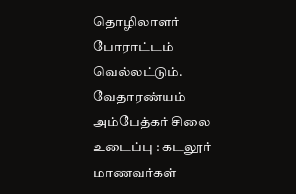தொழிலாளர் போராட்டம் வெல்லட்டும்.
வேதாரண்யம் அம்பேத்கர் சிலை உடைப்பு : கடலூர் மாணவர்கள்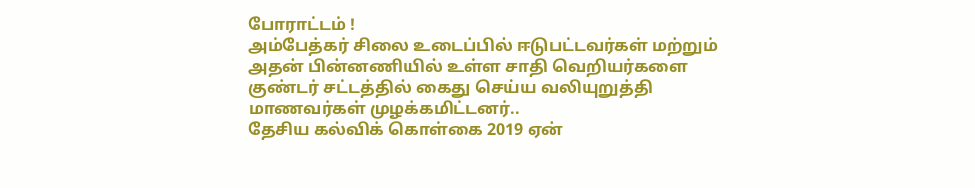போராட்டம் !
அம்பேத்கர் சிலை உடைப்பில் ஈடுபட்டவர்கள் மற்றும் அதன் பின்னணியில் உள்ள சாதி வெறியர்களை குண்டர் சட்டத்தில் கைது செய்ய வலியுறுத்தி மாணவர்கள் முழக்கமிட்டனர்..
தேசிய கல்விக் கொள்கை 2019 ஏன்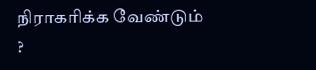நிராகரிக்க வேண்டும் ?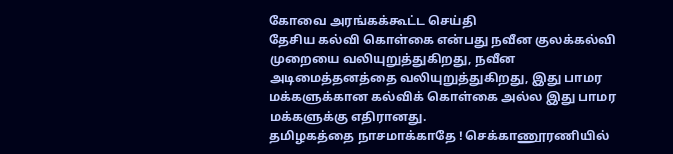கோவை அரங்கக்கூட்ட செய்தி
தேசிய கல்வி கொள்கை என்பது நவீன குலக்கல்வி முறையை வலியுறுத்துகிறது, நவீன அடிமைத்தனத்தை வலியுறுத்துகிறது, இது பாமர மக்களுக்கான கல்விக் கொள்கை அல்ல இது பாமர மக்களுக்கு எதிரானது.
தமிழகத்தை நாசமாக்காதே ! செக்காணூரணியில்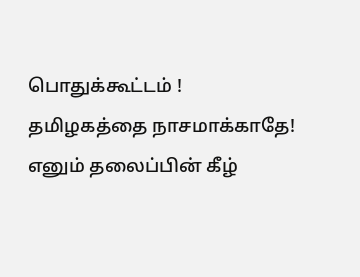பொதுக்கூட்டம் !
தமிழகத்தை நாசமாக்காதே! எனும் தலைப்பின் கீழ்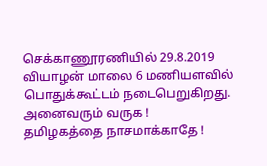செக்காணூரணியில் 29.8.2019 வியாழன் மாலை 6 மணியளவில் பொதுக்கூட்டம் நடைபெறுகிறது. அனைவரும் வருக !
தமிழகத்தை நாசமாக்காதே !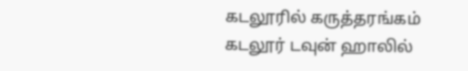கடலூரில் கருத்தரங்கம்
கடலூர் டவுன் ஹாலில்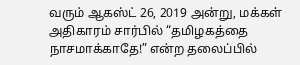வரும் ஆகஸ்ட் 26, 2019 அன்று, மக்கள் அதிகாரம் சார்பில் “தமிழகத்தை நாசமாக்காதே!” என்ற தலைப்பில்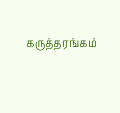கருத்தரங்கம்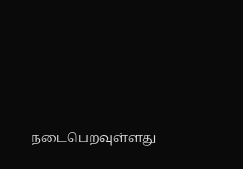நடைபெறவுள்ளது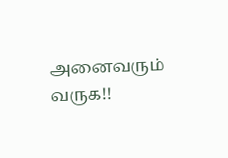அனைவரும் வருக!!